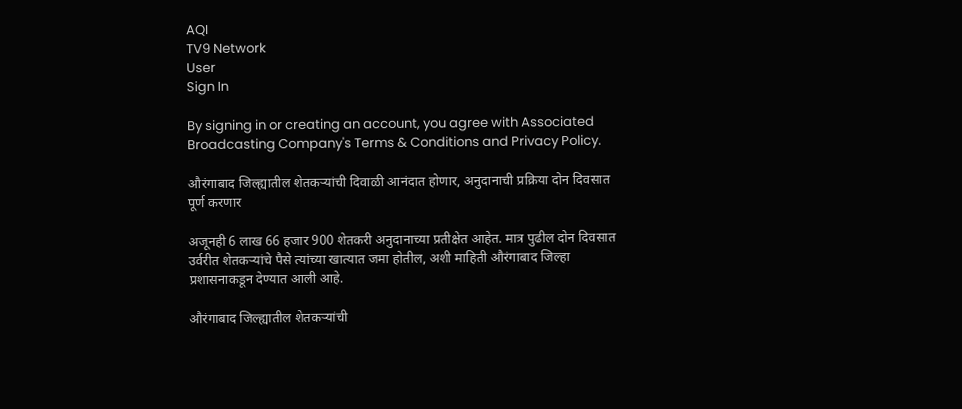AQI
TV9 Network
User
Sign In

By signing in or creating an account, you agree with Associated Broadcasting Company's Terms & Conditions and Privacy Policy.

औरंगाबाद जिल्ह्यातील शेतकऱ्यांची दिवाळी आनंदात होणार, अनुदानाची प्रक्रिया दोन दिवसात पूर्ण करणार

अजूनही 6 लाख 66 हजार 900 शेतकरी अनुदानाच्या प्रतीक्षेत आहेत. मात्र पुढील दोन दिवसात उर्वरीत शेतकऱ्यांचे पैसे त्यांच्या खात्यात जमा होतील, अशी माहिती औरंगाबाद जिल्हा प्रशासनाकडून देण्यात आली आहे.

औरंगाबाद जिल्ह्यातील शेतकऱ्यांची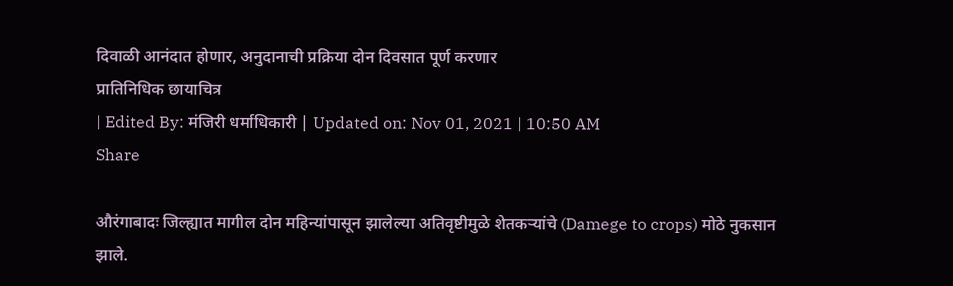दिवाळी आनंदात होणार, अनुदानाची प्रक्रिया दोन दिवसात पूर्ण करणार
प्रातिनिधिक छायाचित्र
| Edited By: मंजिरी धर्माधिकारी | Updated on: Nov 01, 2021 | 10:50 AM
Share

औरंगाबादः जिल्ह्यात मागील दोन महिन्यांपासून झालेल्या अतिवृष्टीमुळे शेतकऱ्यांचे (Damege to crops) मोठे नुकसान झाले.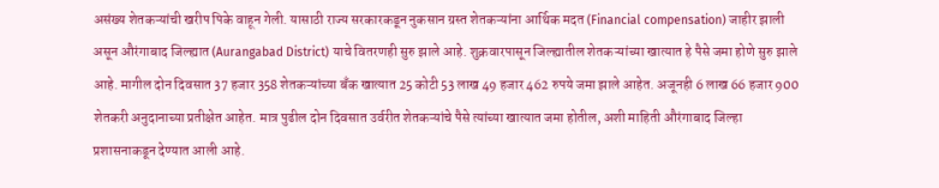असंख्य शेतकऱ्यांची खरीप पिके वाहून गेली. यासाठी राज्य सरकारकडून नुकसान ग्रस्त शेतकऱ्यांना आर्थिक मदत (Financial compensation) जाहीर झाली असून औरंगाबाद जिल्ह्यात (Aurangabad District) याचे वितरणही सुरु झाले आहे. शुक्रवारपासून जिल्ह्यातील शेतकऱ्यांच्या खात्यात हे पैसे जमा होणे सुरु झाले आहे. मागील दोन दिवसात 37 हजार 358 शेतकऱ्यांच्या बँक खात्यात 25 कोटी 53 लाख 49 हजार 462 रुपये जमा झाले आहेत. अजूनही 6 लाख 66 हजार 900 शेतकरी अनुदानाच्या प्रतीक्षेत आहेत. मात्र पुढील दोन दिवसात उर्वरीत शेतकऱ्यांचे पैसे त्यांच्या खात्यात जमा होतील, अशी माहिती औरंगाबाद जिल्हा प्रशासनाकडून देण्यात आली आहे.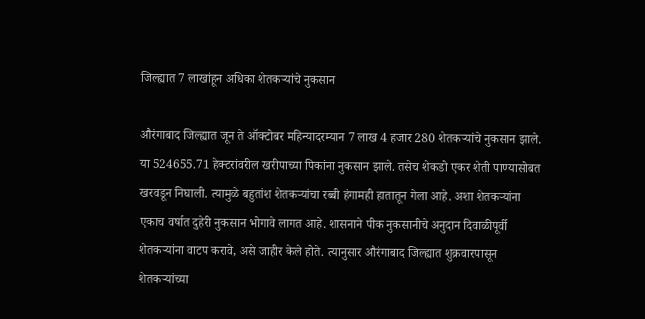जिल्ह्यात 7 लाखांहून अधिका शेतकऱ्यांचे नुकसान

औरंगाबाद जिल्ह्यात जून ते ऑक्टोबर महिन्यादरम्यान 7 लाख 4 हजार 280 शेतकऱ्यांचे नुकसान झाले. या 524655.71 हेक्टरांवरील खरीपाच्या पिकांना नुकसान झाले. तसेच शेकडो एकर शेती पाण्यासोबत खरवडून निघाली. त्यामुळे बहुतांश शेतकऱ्यांचा रब्बी हंगामही हातातून गेला आहे. अशा शेतकऱ्यांना एकाच वर्षात दुहेरी नुकसान भोगावे लागत आहे. शासनाने पीक नुकसानीचे अनुदान दिवाळीपूर्वी शेतकऱ्यांना वाटप करावे, असे जाहीर केले होते. त्यानुसार औरंगाबाद जिल्ह्यात शुक्रवारपासून शेतकऱ्यांच्या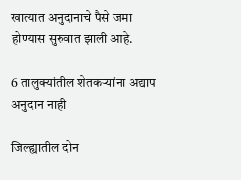खात्यात अनुदानाचे पैसे जमा होण्यास सुरुवात झाली आहे.

6 तालुक्यांतील शेतकऱ्यांना अद्याप अनुदान नाही

जिल्ह्यातील दोन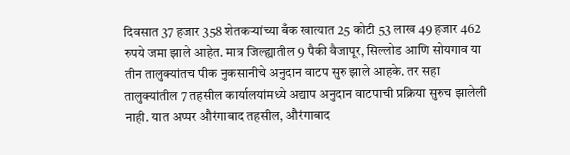दिवसात 37 हजार 358 शेतकऱ्यांच्या बँक खात्यात 25 कोटी 53 लाख 49 हजार 462 रुपये जमा झाले आहेत. मात्र जिल्ह्यातील 9 पैकी वैजापूर, सिल्लोड आणि सोयगाव या तीन तालुक्यांतच पीक नुकसानीचे अनुदान वाटप सुरु झाले आहके. तर सहा तालुक्यांतील 7 तहसील कार्यालयांमध्ये अद्याप अनुदान वाटपाची प्रक्रिया सुरुच झालेली नाही. यात अप्पर औरंगाबाद तहसील, औरंगाबाद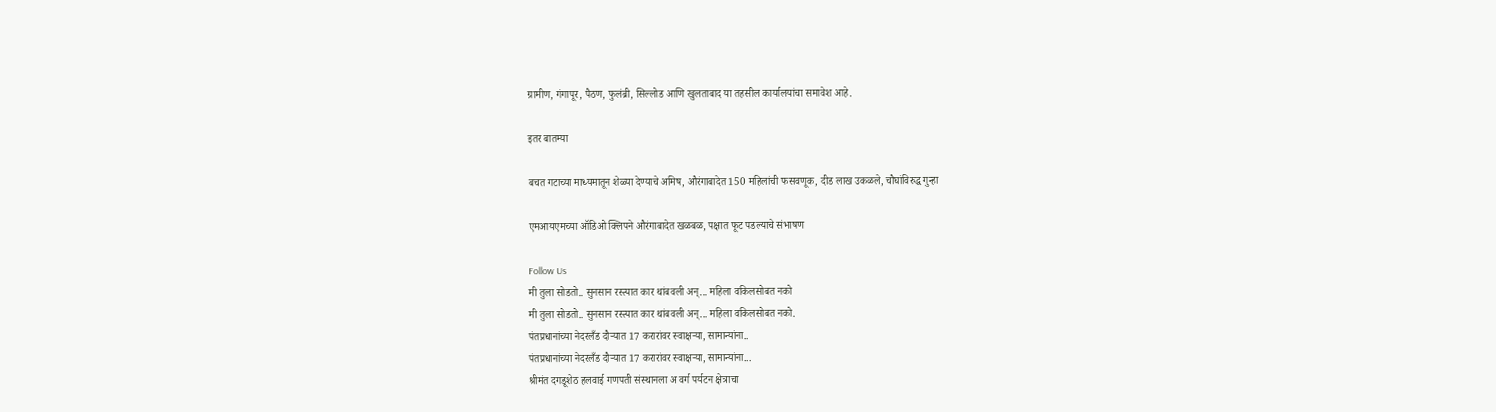ग्रामीण, गंगापूर, पैठण, फुलंब्री, सिल्लोड आणि खुलताबाद या तहसील कार्यालयांचा समावेश आहे.

इतर बातम्या

बचत गटाच्या माध्यमातून शेळ्या देण्याचे अमिष, औरंगाबादेत 150 महिलांची फसवणूक, दीड लाख उकळले, चौघांविरुद्ध गुन्हा

एमआयएमच्या ऑडिओ क्लिपने औरंगाबादेत खळबळ, पक्षात फूट पडल्याचे संभाषण

Follow Us
मी तुला सोडतो.. सुनसान रस्त्यात कार थांबवली अन्... महिला वकिलसोबत नको
मी तुला सोडतो.. सुनसान रस्त्यात कार थांबवली अन्... महिला वकिलसोबत नको.
पंतप्रधानांच्या नेदरलँड दौऱ्यात 17 करारांवर स्वाक्षऱ्या, सामान्यांना..
पंतप्रधानांच्या नेदरलँड दौऱ्यात 17 करारांवर स्वाक्षऱ्या, सामान्यांना...
श्रीमंत दगडूशेठ हलवाई गणपती संस्थानला अ वर्ग पर्यटन क्षेत्राचा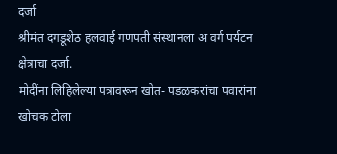दर्जा
श्रीमंत दगडूशेठ हलवाई गणपती संस्थानला अ वर्ग पर्यटन क्षेत्राचा दर्जा.
मोदींना लिहिलेल्या पत्रावरून खोत- पडळकरांचा पवारांना खोचक टोला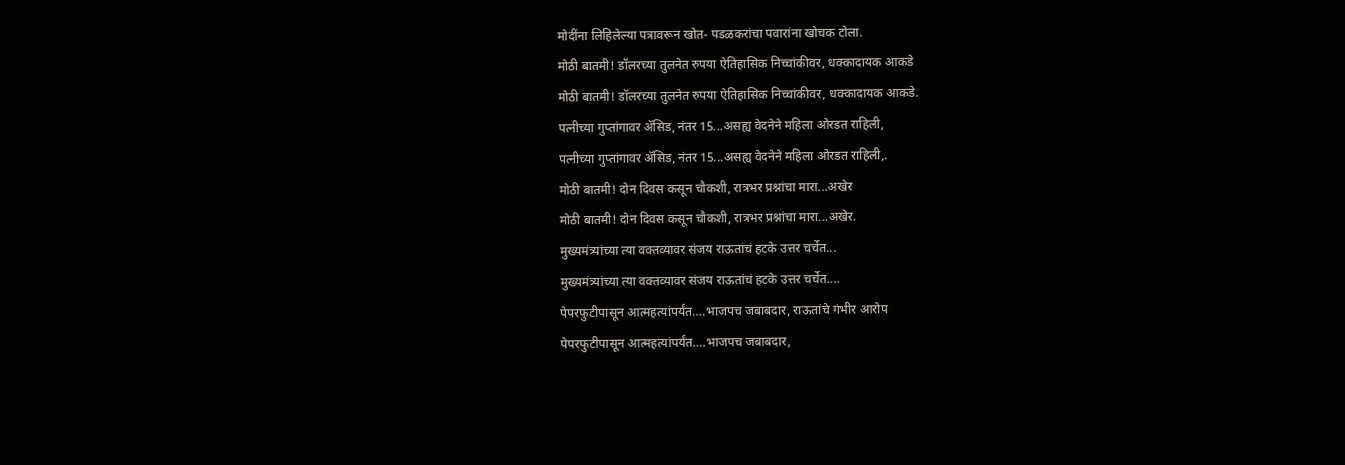मोदींना लिहिलेल्या पत्रावरून खोत- पडळकरांचा पवारांना खोचक टोला.
मोठी बातमी! डॉलरच्या तुलनेत रुपया ऐतिहासिक निच्चांकीवर, धक्कादायक आकडे
मोठी बातमी! डॉलरच्या तुलनेत रुपया ऐतिहासिक निच्चांकीवर, धक्कादायक आकडे.
पत्नीच्या गुप्तांगावर ॲसिड, नंतर 15...असह्य वेदनेने महिला ओरडत राहिली,
पत्नीच्या गुप्तांगावर ॲसिड, नंतर 15...असह्य वेदनेने महिला ओरडत राहिली,.
मोठी बातमी! दोन दिवस कसून चौकशी, रात्रभर प्रश्नांचा मारा...अखेर
मोठी बातमी! दोन दिवस कसून चौकशी, रात्रभर प्रश्नांचा मारा...अखेर.
मुख्यमंत्र्यांच्या त्या वक्तव्यावर संजय राऊतांचं हटके उत्तर चर्चेत...
मुख्यमंत्र्यांच्या त्या वक्तव्यावर संजय राऊतांचं हटके उत्तर चर्चेत....
पेपरफुटीपासून आत्महत्यांपर्यंत….भाजपच जबाबदार, राऊतांचे गंभीर आरोप
पेपरफुटीपासून आत्महत्यांपर्यंत….भाजपच जबाबदार,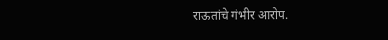राऊतांचे गंभीर आरोप.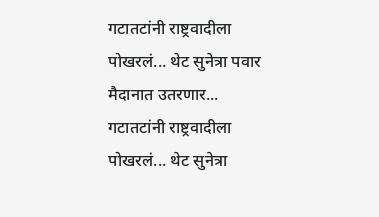गटातटांनी राष्ट्रवादीला पोखरलं... थेट सुनेत्रा पवार मैदानात उतरणार...
गटातटांनी राष्ट्रवादीला पोखरलं... थेट सुनेत्रा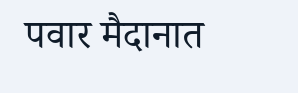पवार मैदानात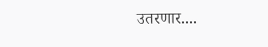उतरणार....